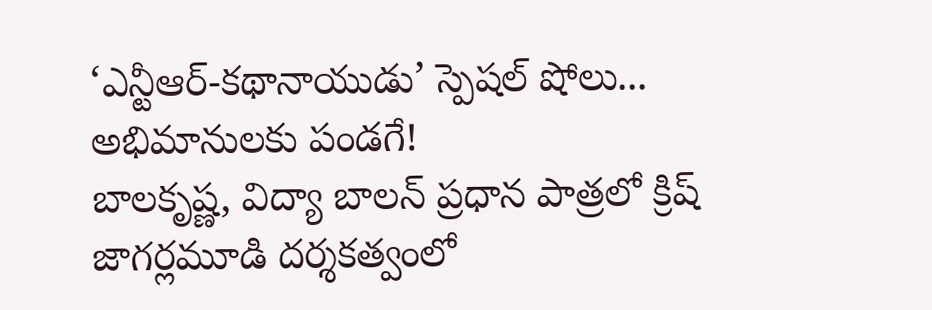‘ఎన్టీఆర్-కథానాయుడు’ స్పెషల్ షోలు... అభిమానులకు పండగే!
బాలకృష్ణ, విద్యా బాలన్ ప్రధాన పాత్రలో క్రిష్ జాగర్లమూడి దర్శకత్వంలో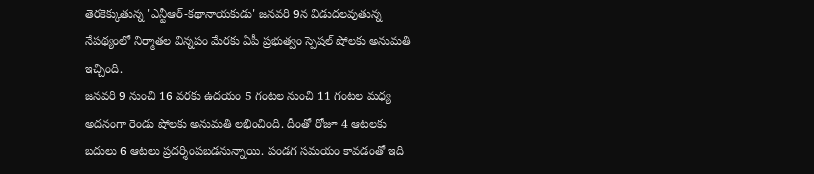తెరకెక్కుతున్న 'ఎన్టీఆర్-కథానాయకుడు' జనవరి 9న విడుదలవుతున్న నేపథ్యంలో నిర్మాతల విన్నపం మేరకు ఏపీ ప్రభుత్వం స్పెషల్ షోలకు అనుమతి ఇచ్చింది.
జనవరి 9 నుంచి 16 వరకు ఉదయం 5 గంటల నుంచి 11 గంటల మధ్య అదనంగా రెండు షోలకు అనుమతి లభించింది. దీంతో రోజూ 4 ఆటలకు బదులు 6 ఆటలు ప్రదర్శింపబడనున్నాయి. పండగ సమయం కావడంతో ఇది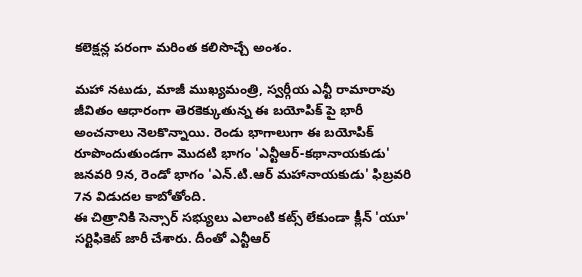కలెక్షన్ల పరంగా మరింత కలిసొచ్చే అంశం.

మహా నటుడు, మాజీ ముఖ్యమంత్రి, స్వర్గీయ ఎన్టీ రామారావు జీవితం ఆధారంగా తెరకెక్కుతున్న ఈ బయోపిక్ పై భారీ అంచనాలు నెలకొన్నాయి. రెండు భాగాలుగా ఈ బయోపిక్ రూపొందుతుండగా మొదటి భాగం 'ఎన్టీఆర్-కథానాయకుడు' జనవరి 9న, రెండో భాగం 'ఎన్.టి.ఆర్ మహానాయకుడు' ఫిబ్రవరి 7న విడుదల కాబోతోంది.
ఈ చిత్రానికి సెన్సార్ సభ్యులు ఎలాంటి కట్స్ లేకుండా క్లీన్ 'యూ' సర్టిఫికెట్ జారీ చేశారు. దీంతో ఎన్టీఆర్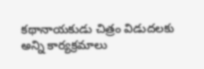కథానాయకుడు చిత్రం విడుదలకు అన్ని కార్యక్రమాలు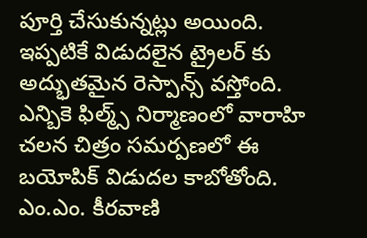పూర్తి చేసుకున్నట్లు అయింది. ఇప్పటికే విడుదలైన ట్రైలర్ కు అద్భుతమైన రెస్పాన్స్ వస్తోంది. ఎన్బికె ఫిల్మ్స్ నిర్మాణంలో వారాహి చలన చిత్రం సమర్పణలో ఈ బయోపిక్ విడుదల కాబోతోంది. ఎం.ఎం. కీరవాణి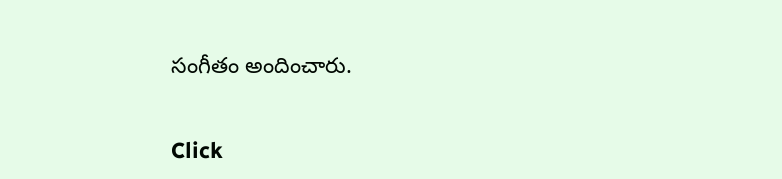సంగీతం అందించారు.


Click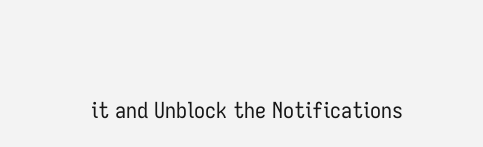it and Unblock the Notifications